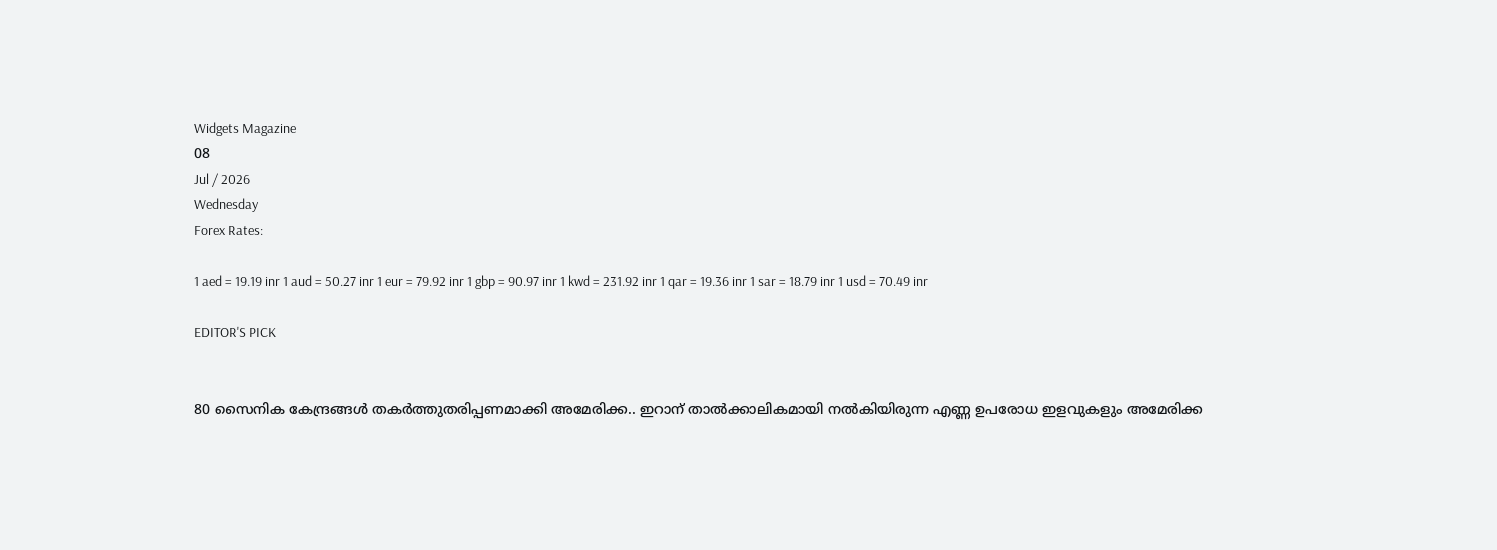Widgets Magazine
08
Jul / 2026
Wednesday
Forex Rates:

1 aed = 19.19 inr 1 aud = 50.27 inr 1 eur = 79.92 inr 1 gbp = 90.97 inr 1 kwd = 231.92 inr 1 qar = 19.36 inr 1 sar = 18.79 inr 1 usd = 70.49 inr

EDITOR'S PICK


80 സൈനിക കേന്ദ്രങ്ങള്‍ തകര്‍ത്തുതരിപ്പണമാക്കി അമേരിക്ക.. ഇറാന് താല്‍ക്കാലികമായി നല്‍കിയിരുന്ന എണ്ണ ഉപരോധ ഇളവുകളും അമേരിക്ക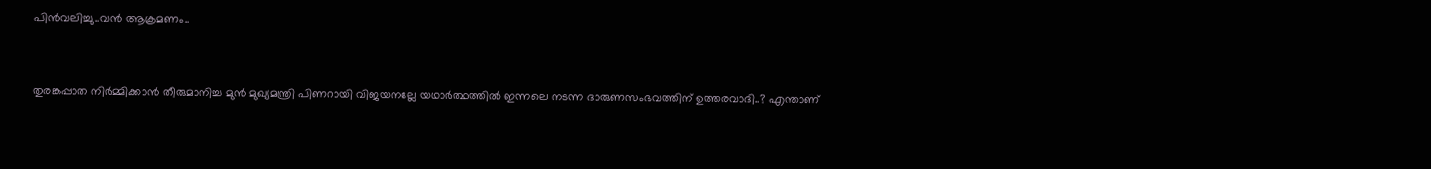പിന്‍വലിച്ചു..വൻ ആക്രമണം..


തുരങ്കപ്പാത നിർമ്മിക്കാൻ തീരുമാനിച്ച മുൻ മുഖ്യമന്ത്രി പിണറായി വിജയനല്ലേ യഥാർത്ഥത്തിൽ ഇന്നലെ നടന്ന ദാരുണസംഭവത്തിന് ഉത്തരവാദി..? എന്താണ്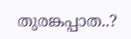തുരങ്കപ്പാത..?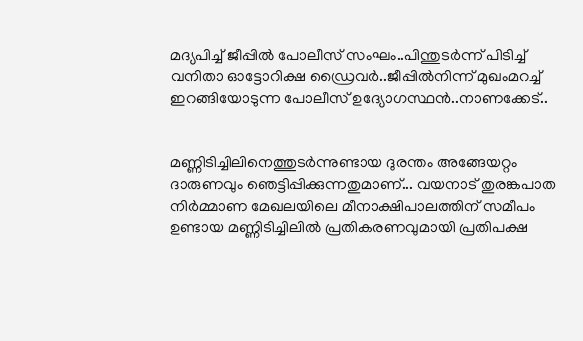മദ്യപിച്ച് ജീപ്പിൽ പോലീസ് സംഘം..പിന്തുടർന്ന് പിടിച്ച് വനിതാ ഓട്ടോറിക്ഷ ഡ്രൈവർ..ജീപ്പിൽനിന്ന്‌ മുഖംമറച്ച് ഇറങ്ങിയോടുന്ന പോലീസ് ഉദ്യോഗസ്ഥൻ..നാണക്കേട്..


മണ്ണിടിച്ചിലിനെത്തുടർന്നുണ്ടായ ദുരന്തം അങ്ങേയറ്റം ദാരുണവും ഞെട്ടിപ്പിക്കുന്നതുമാണ്... വയനാട് തുരങ്കപാത നിർമ്മാണ മേഖലയിലെ മീനാക്ഷിപാലത്തിന് സമീപം ഉണ്ടായ മണ്ണിടിച്ചിലിൽ പ്രതികരണവുമായി പ്രതിപക്ഷ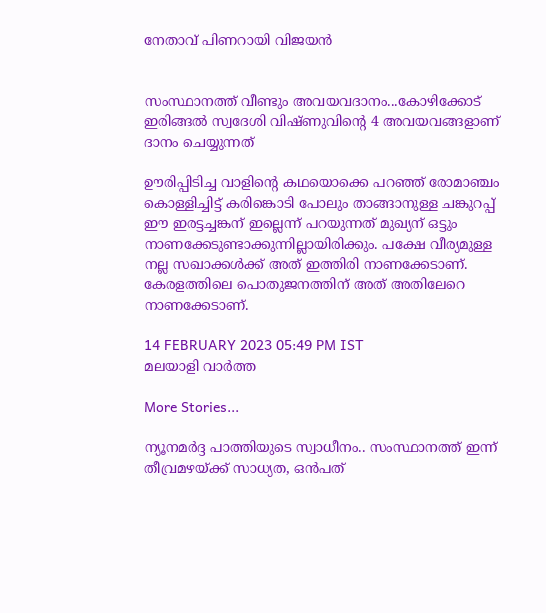നേതാവ് പിണറായി വിജയൻ


സംസ്ഥാനത്ത് വീണ്ടും അവയവദാനം...കോഴിക്കോട് ഇരിങ്ങൽ സ്വദേശി വിഷ്ണുവിൻ്റെ 4 അവയവങ്ങളാണ് ദാനം ചെയ്യുന്നത്

ഊരിപ്പിടിച്ച വാളിന്റെ കഥയൊക്കെ പറഞ്ഞ് രോമാ‍ഞ്ചം കൊള്ളിച്ചിട്ട് കരിങ്കൊടി പോലും താങ്ങാനുള്ള ചങ്കുറപ്പ് ഈ ഇരട്ടച്ചങ്കന് ഇല്ലെന്ന് പറയുന്നത് മുഖ്യന് ഒട്ടും നാണക്കേടുണ്ടാക്കുന്നില്ലായിരിക്കും. പക്ഷേ വീര്യമുള്ള നല്ല സഖാക്കൾക്ക് അത് ഇത്തിരി നാണക്കേടാണ്. കേരളത്തിലെ പൊതുജനത്തിന് അത് അതിലേറെ നാണക്കേടാണ്.

14 FEBRUARY 2023 05:49 PM IST
മലയാളി വാര്‍ത്ത

More Stories...

ന്യൂനമര്‍ദ്ദ പാത്തിയുടെ സ്വാധീനം.. സംസ്ഥാനത്ത് ഇന്ന് തീവ്രമഴയ്ക്ക് സാധ്യത, ഒന്‍പത്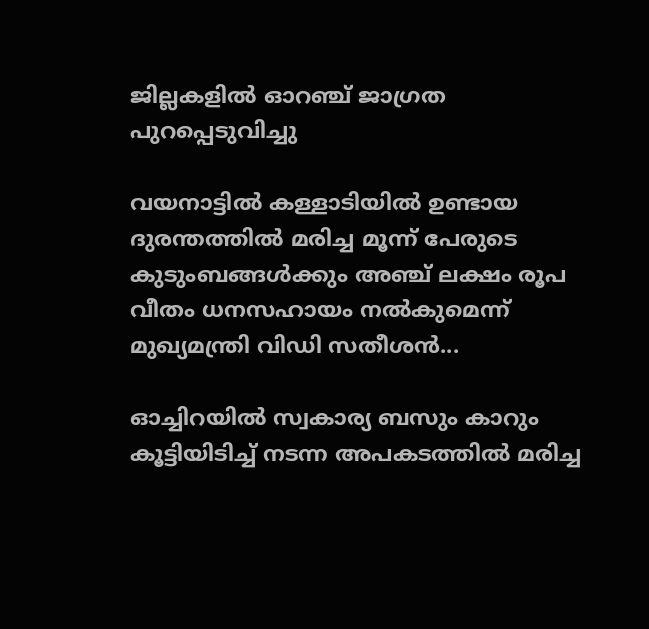ജില്ലകളില്‍ ഓറഞ്ച് ജാഗ്രത പുറപ്പെടുവിച്ചു

വയനാട്ടിൽ കള്ളാടിയിൽ ഉണ്ടായ ദുരന്തത്തിൽ മരിച്ച മൂന്ന് പേരുടെ കുടുംബങ്ങൾക്കും അഞ്ച് ലക്ഷം രൂപ വീതം ധനസഹായം നൽകുമെന്ന് മുഖ്യമന്ത്രി വിഡി സതീശൻ...

ഓച്ചിറയിൽ സ്വകാര്യ ബസും കാറും കൂട്ടിയിടിച്ച് നടന്ന അപകടത്തിൽ മരിച്ച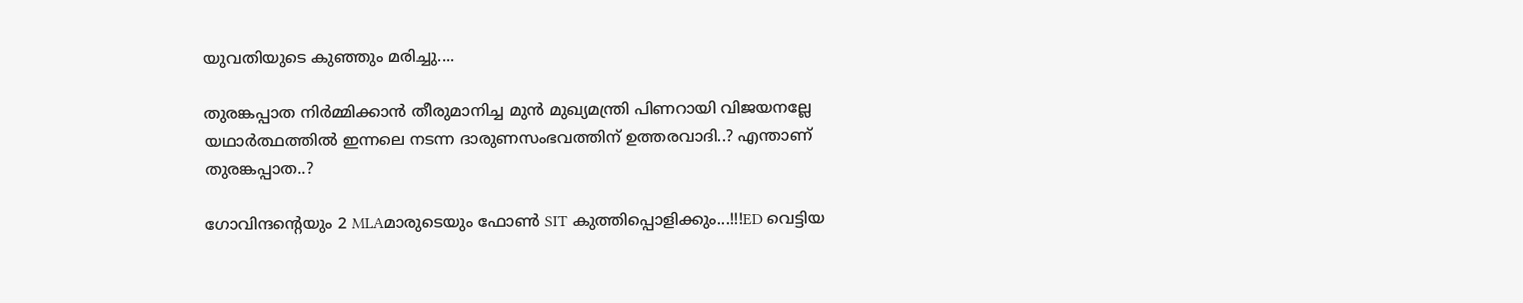യുവതിയുടെ കുഞ്ഞും മരിച്ചു....

തുരങ്കപ്പാത നിർമ്മിക്കാൻ തീരുമാനിച്ച മുൻ മുഖ്യമന്ത്രി പിണറായി വിജയനല്ലേ യഥാർത്ഥത്തിൽ ഇന്നലെ നടന്ന ദാരുണസംഭവത്തിന് ഉത്തരവാദി..? എന്താണ് തുരങ്കപ്പാത..?

ഗോവിന്ദന്റെയും 2 MLAമാരുടെയും ഫോൺ SIT കുത്തിപ്പൊളിക്കും...!!!ED വെട്ടിയ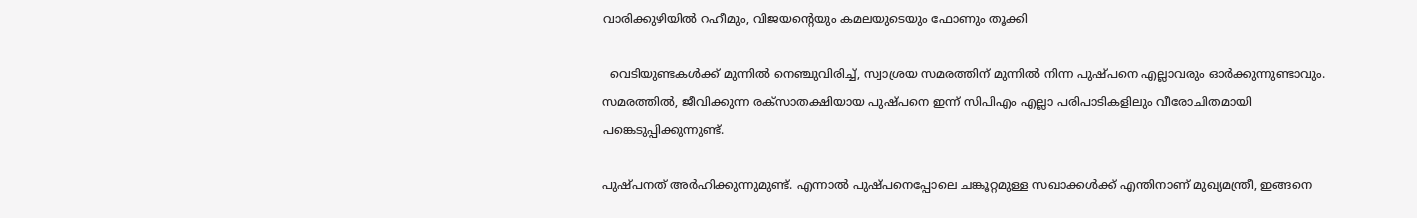വാരിക്കുഴിയിൽ റഹീമും, വിജയന്റെയും കമലയുടെയും ഫോണും തൂക്കി

  വെടിയുണ്ടകൾക്ക് മുന്നിൽ നെഞ്ചുവിരിച്ച്, സ്വാശ്രയ സമരത്തിന് മുന്നിൽ നിന്ന പുഷ്പനെ എല്ലാവരും ഓർക്കുന്നുണ്ടാവും. സമരത്തിൽ, ജീവിക്കുന്ന രക്സാതക്ഷിയായ പുഷ്പനെ ഇന്ന് സിപിഎം എല്ലാ പരിപാടികളിലും വീരോചിതമായി പങ്കെടുപ്പിക്കുന്നുണ്ട്.

പുഷ്പനത് അർഹിക്കുന്നുമുണ്ട്. എന്നാൽ പുഷ്പനെപ്പോലെ ചങ്കൂറ്റമുള്ള സഖാക്കൾക്ക് എന്തിനാണ് മുഖ്യമന്ത്രീ, ഇങ്ങനെ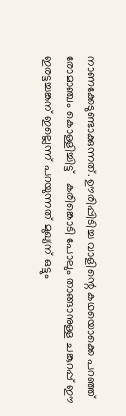നാണക്കേടുണ്ടാക്കുന്നത്. ഊരിപ്പിടിച്ച വാളിന്റെ കഥയൊക്കെ പറഞ്ഞ് രോമാ‍ഞ്ചം കൊള്ളിച്ചിട്ട്   കരിങ്കൊടി പോലും താങ്ങാനുള്ള ചങ്കുറപ്പ് ഈ ഇരട്ടച്ചങ്കന് ഇല്ലെന്ന് പറയുന്നത് മുഖ്യന് ഒട്ടും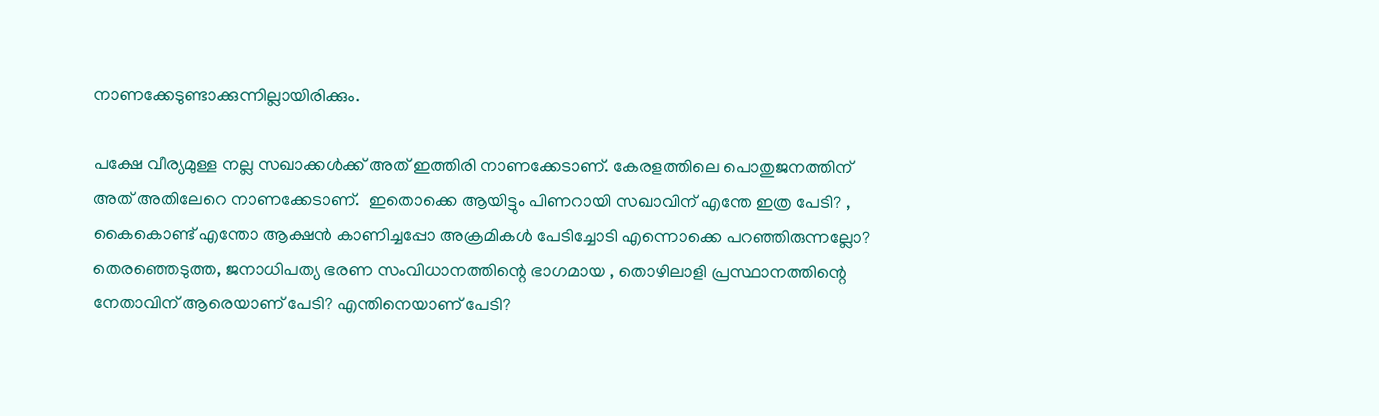നാണക്കേടുണ്ടാക്കുന്നില്ലായിരിക്കും.

പക്ഷേ വീര്യമുള്ള നല്ല സഖാക്കൾക്ക് അത് ഇത്തിരി നാണക്കേടാണ്. കേരളത്തിലെ പൊതുജനത്തിന് അത് അതിലേറെ നാണക്കേടാണ്.  ഇതൊക്കെ ആയിട്ടും പിണറായി സഖാവിന് എന്തേ ഇത്ര പേടി? , കൈകൊണ്ട് എന്തോ ആക്ഷൻ കാണിച്ചപ്പോ അക്രമികൾ പേടിച്ചോടി എന്നൊക്കെ പറഞ്ഞിരുന്നല്ലോ?    തെരഞ്ഞെടുത്ത, ജനാധിപത്യ ഭരണ സംവിധാനത്തിന്റെ ഭാഗമായ , തൊഴിലാളി പ്രസ്ഥാനത്തിന്റെ നേതാവിന് ആരെയാണ് പേടി? എന്തിനെയാണ് പേടി?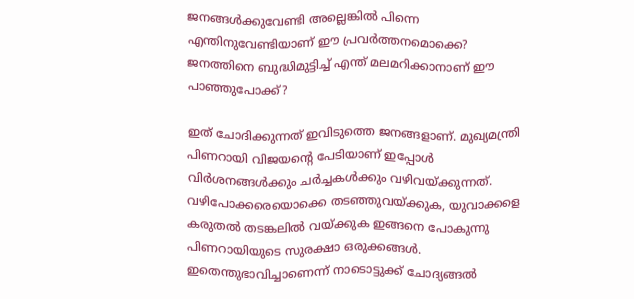ജനങ്ങൾക്കുവേണ്ടി അല്ലെങ്കിൽ പിന്നെ എന്തിനുവേണ്ടിയാണ് ഈ പ്രവർത്തനമൊക്കെ? ജനത്തിനെ ബുദ്ധിമുട്ടിച്ച് എന്ത് മലമറിക്കാനാണ് ഈ പാഞ്ഞുപോക്ക്?

ഇത് ചോദിക്കുന്നത് ഇവിടുത്തെ ജനങ്ങളാണ്. മുഖ്യമന്ത്രി പിണറായി വിജയന്റെ പേടിയാണ് ഇപ്പോൾ വിർശനങ്ങൾക്കും ചർച്ചകൾക്കും വഴിവയ്ക്കുന്നത്. വഴിപോക്കരെയൊക്കെ തടഞ്ഞുവയ്ക്കുക, യുവാക്കളെ കരുതൽ തടങ്കലിൽ വയ്ക്കുക ഇങ്ങനെ പോകുന്നു പിണറായിയുടെ സുരക്ഷാ ഒരുക്കങ്ങൾ. ഇതെന്തുഭാവിച്ചാണെന്ന് നാടൊട്ടുക്ക് ചോദ്യങ്ങൽ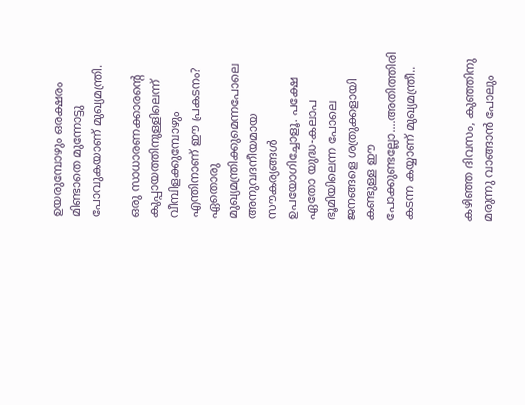ഉയരുമ്പോഴും ഒരക്ഷരം മിണ്ടാതെ മുന്നോട്ടു പോവുകയാണ് മുഖ്യമന്ത്രി.

ഒരു സാധാരണക്കാരന്റെ കുപ്പായത്തിനുള്ളിലെന്ന് വീമ്പിളക്കുമ്പോഴും എന്തിനാണ് ഈ പ്രകടനം? ഏതൊരു മുഖ്യമന്ത്രിക്കുമെന്നപോലെ അനുവദനീയമായ സൗകര്യങ്ങൾ ഉപയോഗിച്ചോളൂ. പക്ഷേ ഏതോ യുദ്ധ-കലാപ ഭൂമിയിലെന്ന പോലെ ജനങ്ങളെ ശത്രുക്കളായി കണ്ടുള്ള ഈ പോക്കുണ്ടല്ലോ....അതിത്തിരി കടന്ന കയ്യാണ് മുഖ്യമന്ത്രീ..


കഴിഞ്ഞ ദിവസം, കുഞ്ഞിനു  മരുന്നു വാങ്ങാൻ പോലും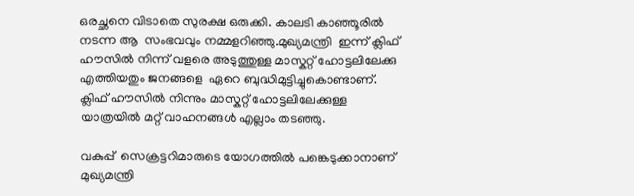ഒരച്ഛനെ വിടാതെ സുരക്ഷ ഒരുക്കി. കാലടി കാഞ്ഞൂരിൽ നടന്ന ആ  സംഭവവും നമ്മളറിഞ്ഞു.മുഖ്യമന്ത്രി  ഇന്ന് ക്ലിഫ് ഹൗസിൽ നിന്ന് വളരെ അടുത്തുള്ള മാസ്കറ്റ് ഹോട്ടലിലേക്കു എത്തിയതും ജനങ്ങളെ  ഏറെ ബുദ്ധിമുട്ടിച്ചുകൊണ്ടാണ്.  ക്ലിഫ് ഹൗസിൽ നിന്നും മാസ്കറ്റ് ഹോട്ടലിലേക്കുള്ള യാത്രയിൽ മറ്റ് വാഹനങ്ങൾ എല്ലാം തടഞ്ഞു.

വകുപ്പ്  സെക്രട്ടറിമാരുടെ യോഗത്തിൽ പങ്കെടുക്കാനാണ് മുഖ്യമന്ത്രി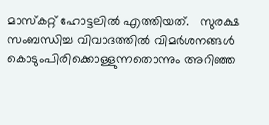മാസ്കറ്റ് ഹോട്ടലിൽ എത്തിയത്.   സുരക്ഷ സംബന്ധിച്ച വിവാദത്തില്‍ വിമര്‍ശനങ്ങൾ കൊടുംപിരിക്കൊള്ളുന്നതൊന്നും അറിഞ്ഞ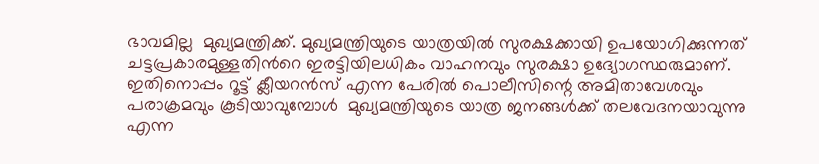ഭാവമില്ല  മുഖ്യമന്ത്രിക്ക്. മുഖ്യമന്ത്രിയുടെ യാത്രയിൽ സുരക്ഷക്കായി ഉപയോഗിക്കുന്നത് ചട്ടപ്രകാരമുള്ളതിന്‍റെ ഇരട്ടിയിലധികം വാഹനവും സുരക്ഷാ ഉദ്യോഗസ്ഥരുമാണ്. ഇതിനൊപ്പം റൂട്ട് ക്ലീയറൻസ് എന്ന പേരിൽ പൊലീസിന്റെ അമിതാവേശവും പരാക്രമവും കൂടിയാവുമ്പോൾ  മുഖ്യമന്ത്രിയുടെ യാത്ര ജനങ്ങൾക്ക് തലവേദനയാവുന്നു എന്ന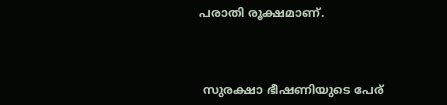പരാതി രൂക്ഷമാണ്.



 സുരക്ഷാ ഭീഷണിയുടെ പേര്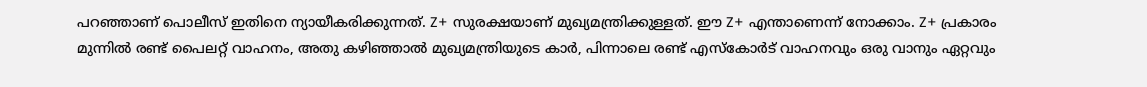പറഞ്ഞാണ് പൊലീസ് ഇതിനെ ന്യായീകരിക്കുന്നത്. Z+ സുരക്ഷയാണ് മുഖ്യമന്ത്രിക്കുള്ളത്. ഈ Z+ എന്താണെന്ന് നോക്കാം. Z+ പ്രകാരം മുന്നിൽ രണ്ട് പൈലറ്റ് വാഹനം, അതു കഴിഞ്ഞാൽ മുഖ്യമന്ത്രിയുടെ കാർ, പിന്നാലെ രണ്ട് എസ്കോർട് വാഹനവും ഒരു വാനും ഏറ്റവും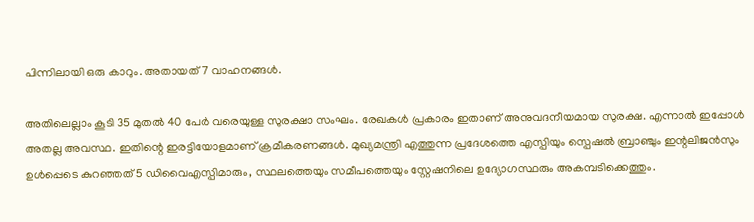പിന്നിലായി ഒരു കാറും. അതായത് 7 വാഹനങ്ങൾ.

അതിലെല്ലാം കൂടി 35 മുതൽ 40 പേർ വരെയുള്ള സുരക്ഷാ സംഘം. രേഖകൾ പ്രകാരം ഇതാണ് അനുവദനീയമായ സുരക്ഷ. എന്നാൽ ഇപ്പോൾ അതല്ല അവസ്ഥ. ഇതിന്റെ ഇരട്ടിയോളമാണ് ക്രമീകരണങ്ങൾ. മുഖ്യമന്ത്രി എത്തുന്ന പ്രദേശത്തെ എസ്പിയും സ്പെഷൽ ബ്രാഞ്ചും ഇന്റലിജൻസും ഉൾപ്പെടെ കുറഞ്ഞത് 5 ഡിവൈഎസ്പിമാരും, സ്ഥലത്തെയും സമീപത്തെയും സ്റ്റേഷനിലെ ഉദ്യോഗസ്ഥരും അകമ്പടിക്കെത്തും.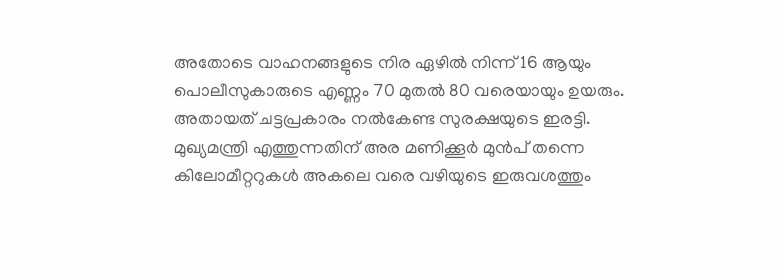അതോടെ വാഹനങ്ങളുടെ നിര ഏഴിൽ നിന്ന് 16 ആയും പൊലീസുകാരുടെ എണ്ണം 70 മുതൽ 80 വരെയായും ഉയരും. അതായത് ചട്ടപ്രകാരം നൽകേണ്ട സുരക്ഷയുടെ ഇരട്ടി. മുഖ്യമന്ത്രി എത്തുന്നതിന് അര മണിക്കൂർ മുൻപ് തന്നെ കിലോമീറ്ററുകൾ അകലെ വരെ വഴിയുടെ ഇരുവശത്തും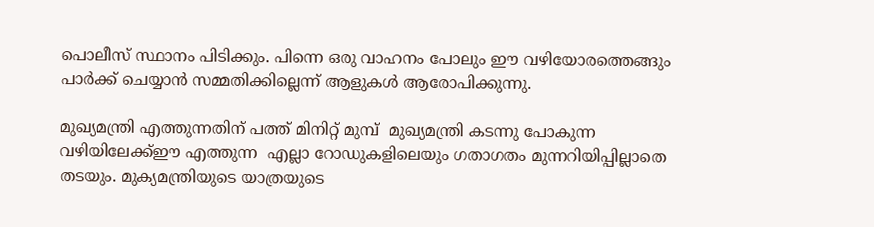പൊലീസ് സ്ഥാനം പിടിക്കും. പിന്നെ ഒരു വാഹനം പോലും ഈ വഴിയോരത്തെങ്ങും പാർക്ക് ചെയ്യാൻ സമ്മതിക്കില്ലെന്ന് ആളുകൾ ആരോപിക്കുന്നു.

മുഖ്യമന്ത്രി എത്തുന്നതിന് പത്ത് മിനിറ്റ് മുമ്പ്  മുഖ്യമന്ത്രി കടന്നു പോകുന്ന വഴിയിലേക്ക്ഈ എത്തുന്ന  എല്ലാ റോഡുകളിലെയും ഗതാഗതം മുന്നറിയിപ്പില്ലാതെ തടയും. മുക്യമന്ത്രിയുടെ യാത്രയുടെ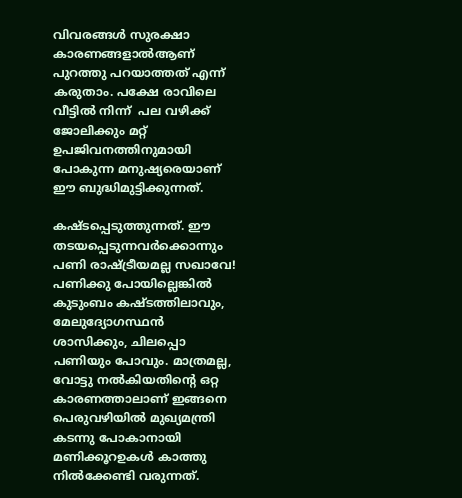വിവരങ്ങൾ സുരക്ഷാ കാരണങ്ങളാൽആണ് പുറത്തു പറയാത്തത് എന്ന് കരുതാം. പക്ഷേ രാവിലെ വീട്ടിൽ നിന്ന്  പല വഴിക്ക് ജോലിക്കും മറ്റ് ഉപജിവനത്തിനുമായി പോകുന്ന മനുഷ്യരെയാണ് ഈ ബുദ്ധിമുട്ടിക്കുന്നത്.

കഷ്ടപ്പെടുത്തുന്നത്. ഈ തടയപ്പെടുന്നവർക്കൊന്നും പണി രാഷ്ട്രീയമല്ല സഖാവേ! പണിക്കു പോയില്ലെങ്കിൽ കുടുംബം കഷ്ടത്തിലാവും, മേലുദ്യോഗസ്ഥൻ ശാസിക്കും, ചിലപ്പൊ പണിയും പോവും. മാത്രമല്ല, വോട്ടു നൽകിയതിന്റെ ഒറ്റ കാരണത്താലാണ് ഇങ്ങനെ പെരുവഴിയിൽ മുഖ്യമന്ത്രി കടന്നു പോകാനായി മണിക്കൂറഉകൾ കാത്തു നിൽക്കേണ്ടി വരുന്നത്.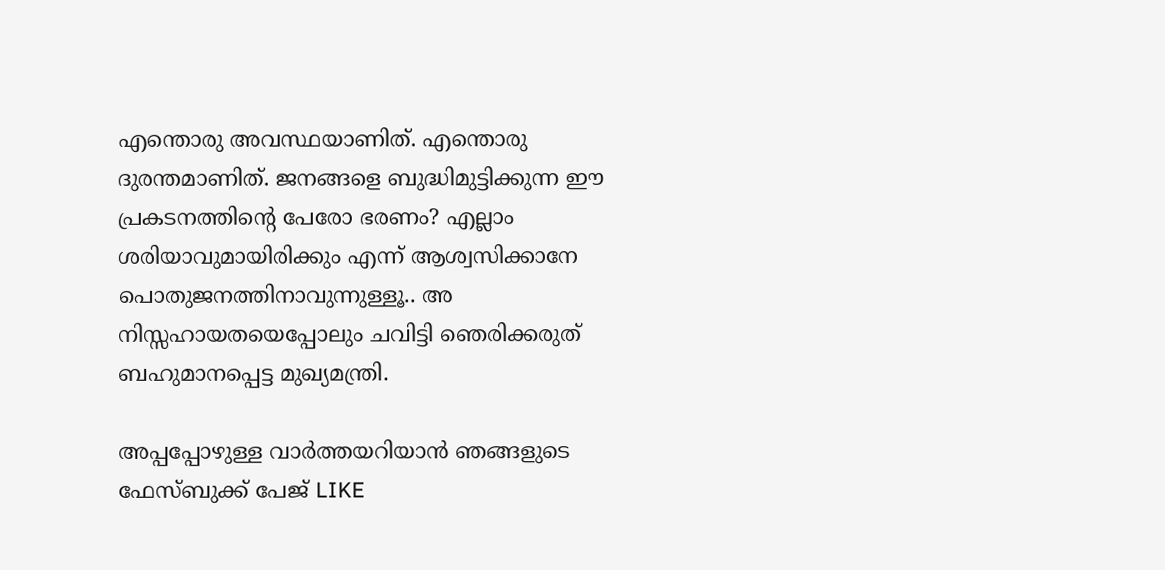എന്തൊരു അവസ്ഥയാണിത്. എന്തൊരു ദുരന്തമാണിത്. ജനങ്ങളെ ബുദ്ധിമുട്ടിക്കുന്ന ഈ പ്രകടനത്തിന്റെ പേരോ ഭരണം? എല്ലാം ശരിയാവുമായിരിക്കും എന്ന് ആശ്വസിക്കാനേ പൊതുജനത്തിനാവുന്നുള്ളൂ.. അ നിസ്സഹായതയെപ്പോലും ചവിട്ടി ഞെരിക്കരുത് ബഹുമാനപ്പെട്ട മുഖ്യമന്ത്രി.

അപ്പപ്പോഴുള്ള വാര്‍ത്തയറിയാന്‍ ഞങ്ങളുടെ ഫേസ്‌ബുക്ക്‌ പേജ് LIKE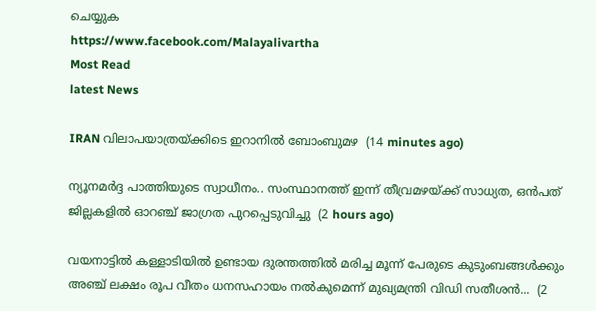ചെയ്യുക
https://www.facebook.com/Malayalivartha
Most Read
latest News

IRAN വിലാപയാത്രയ്ക്കിടെ ഇറാനില്‍ ബോംബുമഴ  (14 minutes ago)

ന്യൂനമര്‍ദ്ദ പാത്തിയുടെ സ്വാധീനം.. സംസ്ഥാനത്ത് ഇന്ന് തീവ്രമഴയ്ക്ക് സാധ്യത, ഒന്‍പത് ജില്ലകളില്‍ ഓറഞ്ച് ജാഗ്രത പുറപ്പെടുവിച്ചു  (2 hours ago)

വയനാട്ടിൽ കള്ളാടിയിൽ ഉണ്ടായ ദുരന്തത്തിൽ മരിച്ച മൂന്ന് പേരുടെ കുടുംബങ്ങൾക്കും അഞ്ച് ലക്ഷം രൂപ വീതം ധനസഹായം നൽകുമെന്ന് മുഖ്യമന്ത്രി വിഡി സതീശൻ...  (2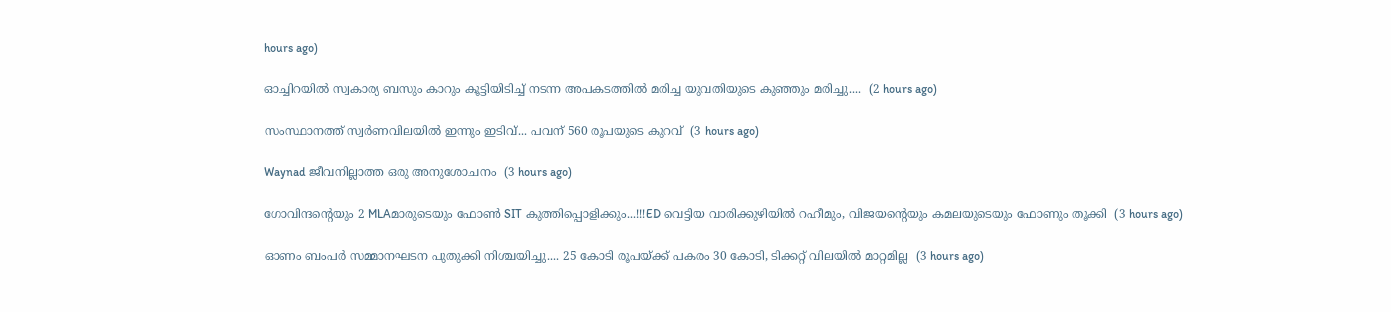hours ago)

ഓച്ചിറയിൽ സ്വകാര്യ ബസും കാറും കൂട്ടിയിടിച്ച് നടന്ന അപകടത്തിൽ മരിച്ച യുവതിയുടെ കുഞ്ഞും മരിച്ചു....  (2 hours ago)

സംസ്ഥാനത്ത് സ്വർണവിലയിൽ ഇന്നും ഇടിവ്... പവന് 560 രൂപയുടെ കുറവ്  (3 hours ago)

Waynad ജീവനില്ലാത്ത ഒരു അനുശോചനം  (3 hours ago)

ഗോവിന്ദന്റെയും 2 MLAമാരുടെയും ഫോൺ SIT കുത്തിപ്പൊളിക്കും...!!!ED വെട്ടിയ വാരിക്കുഴിയിൽ റഹീമും, വിജയന്റെയും കമലയുടെയും ഫോണും തൂക്കി  (3 hours ago)

ഓണം ബംപർ സമ്മാനഘടന പുതുക്കി നിശ്ചയിച്ചു.... 25 കോടി രൂപയ്ക്ക് പകരം 30 കോടി, ടിക്കറ്റ് വിലയിൽ മാറ്റമില്ല  (3 hours ago)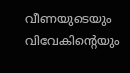വീണയുടെയും വിവേകിന്റെയും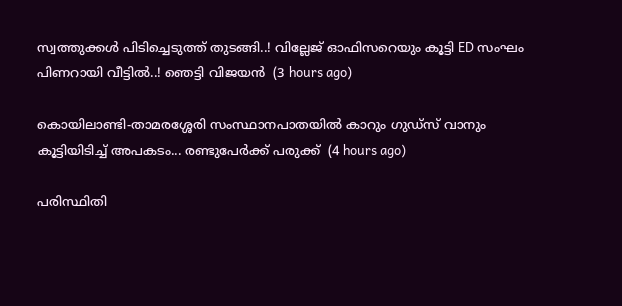സ്വത്തുക്കള്‍ പിടിച്ചെടുത്ത് തുടങ്ങി..! വില്ലേജ് ഓഫിസറെയും കൂട്ടി ED സംഘം പിണറായി വീട്ടിൽ..! ഞെട്ടി വിജയൻ  (3 hours ago)

കൊയിലാണ്ടി-താമരശ്ശേരി സംസ്ഥാനപാതയിൽ കാറും ഗുഡ്‌സ് വാനും കൂട്ടിയിടിച്ച് അപകടം... രണ്ടുപേർക്ക് പരുക്ക്  (4 hours ago)

പരിസ്ഥിതി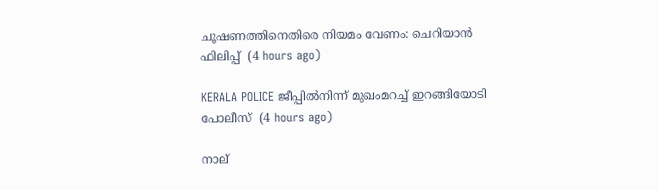ചൂഷണത്തിനെതിരെ നിയമം വേണം: ചെറിയാൻ ഫിലിപ്പ്  (4 hours ago)

KERALA POLICE ജീപ്പിൽനിന്ന്‌ മുഖംമറച്ച് ഇറങ്ങിയോടി പോലീസ്  (4 hours ago)

നാല്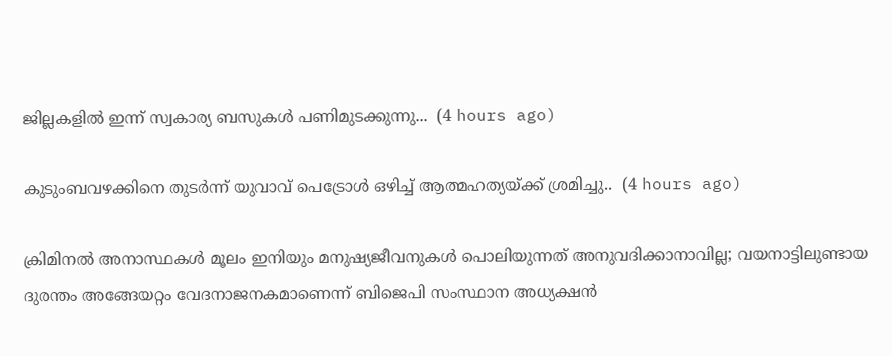ജില്ലകളിൽ ഇന്ന് സ്വകാര്യ ബസുകൾ പണിമുടക്കുന്നു...  (4 hours ago)

കുടുംബവഴക്കിനെ തുടർന്ന് യുവാവ്‌ പെട്രോൾ ഒഴിച്ച് ആത്മഹത്യയ്‌ക്ക്‌ ശ്രമിച്ചു..  (4 hours ago)

ക്രിമിനൽ അനാസ്ഥകൾ മൂലം ഇനിയും മനുഷ്യജീവനുകൾ പൊലിയുന്നത് അനുവദിക്കാനാവില്ല; വയനാട്ടിലുണ്ടായ ദുരന്തം അങ്ങേയറ്റം വേദനാജനകമാണെന്ന് ബിജെപി സംസ്ഥാന അധ്യക്ഷൻ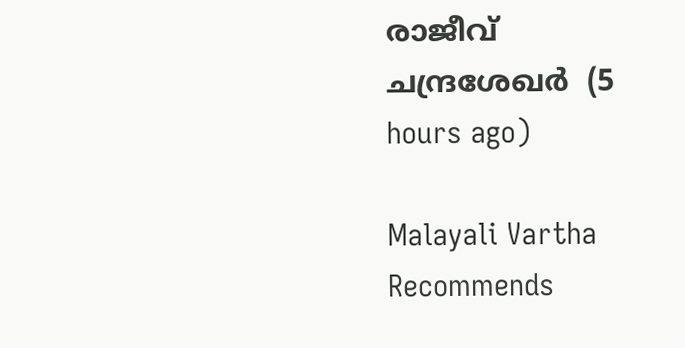രാജീവ് ചന്ദ്രശേഖർ  (5 hours ago)

Malayali Vartha Recommends